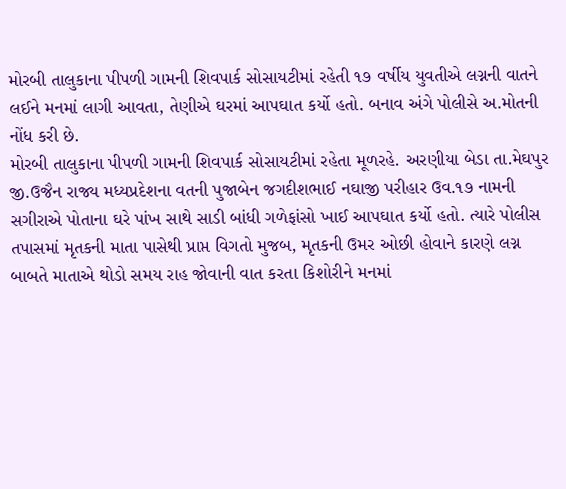મોરબી તાલુકાના પીપળી ગામની શિવપાર્ક સોસાયટીમાં રહેતી ૧૭ વર્ષીય યુવતીએ લગ્નની વાતને લઈને મનમાં લાગી આવતા, તેણીએ ઘરમાં આપઘાત કર્યો હતો. બનાવ અંગે પોલીસે અ.મોતની નોંધ કરી છે.
મોરબી તાલુકાના પીપળી ગામની શિવપાર્ક સોસાયટીમાં રહેતા મૂળરહે. અરણીયા બેડા તા.મેઘપુર જી.ઉજૈન રાજ્ય મધ્યપ્રદેશના વતની પુજાબેન જગદીશભાઈ નઘાજી પરીહાર ઉવ.૧૭ નામની સગીરાએ પોતાના ઘરે પાંખ સાથે સાડી બાંધી ગળેફાંસો ખાઈ આપઘાત કર્યો હતો. ત્યારે પોલીસ તપાસમાં મૃતકની માતા પાસેથી પ્રાપ્ત વિગતો મુજબ, મૃતકની ઉમર ઓછી હોવાને કારણે લગ્ન બાબતે માતાએ થોડો સમય રાહ જોવાની વાત કરતા કિશોરીને મનમાં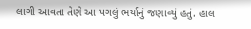લાગી આવતા તેણે આ પગલું ભર્યાનું જણાવ્યું હતું. હાલ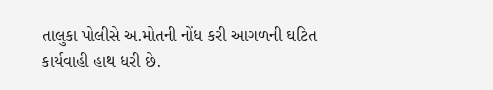તાલુકા પોલીસે અ.મોતની નોંધ કરી આગળની ઘટિત કાર્યવાહી હાથ ધરી છે.